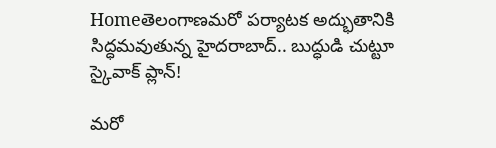Homeతెలంగాణమరో పర్యాటక అద్భుతానికి సిద్ధమవుతున్న హైదరాబాద్.. బుద్ధుడి చుట్టూ స్కైవాక్ ప్లాన్!

మరో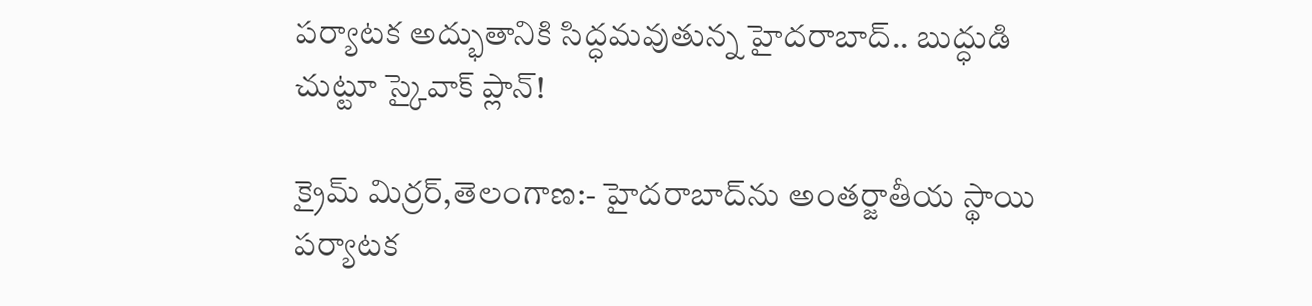పర్యాటక అద్భుతానికి సిద్ధమవుతున్న హైదరాబాద్.. బుద్ధుడి చుట్టూ స్కైవాక్ ప్లాన్!

క్రైమ్ మిర్రర్,తెలంగాణ:- హైదరాబాద్‌ను అంతర్జాతీయ స్థాయి పర్యాటక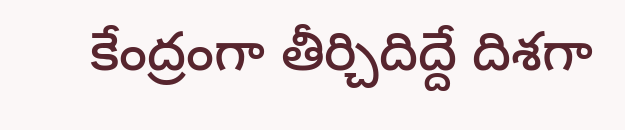కేంద్రంగా తీర్చిదిద్దే దిశగా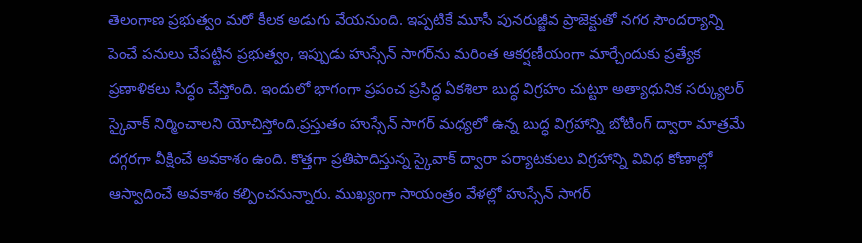తెలంగాణ ప్రభుత్వం మరో కీలక అడుగు వేయనుంది. ఇప్పటికే మూసీ పునరుజ్జీవ ప్రాజెక్టుతో నగర సౌందర్యాన్ని పెంచే పనులు చేపట్టిన ప్రభుత్వం, ఇప్పుడు హుస్సేన్ సాగర్‌ను మరింత ఆకర్షణీయంగా మార్చేందుకు ప్రత్యేక ప్రణాళికలు సిద్ధం చేస్తోంది. ఇందులో భాగంగా ప్రపంచ ప్రసిద్ధ ఏకశిలా బుద్ధ విగ్రహం చుట్టూ అత్యాధునిక సర్క్యులర్ స్కైవాక్ నిర్మించాలని యోచిస్తోంది.ప్రస్తుతం హుస్సేన్ సాగర్ మధ్యలో ఉన్న బుద్ధ విగ్రహాన్ని బోటింగ్ ద్వారా మాత్రమే దగ్గరగా వీక్షించే అవకాశం ఉంది. కొత్తగా ప్రతిపాదిస్తున్న స్కైవాక్ ద్వారా పర్యాటకులు విగ్రహాన్ని వివిధ కోణాల్లో ఆస్వాదించే అవకాశం కల్పించనున్నారు. ముఖ్యంగా సాయంత్రం వేళల్లో హుస్సేన్ సాగర్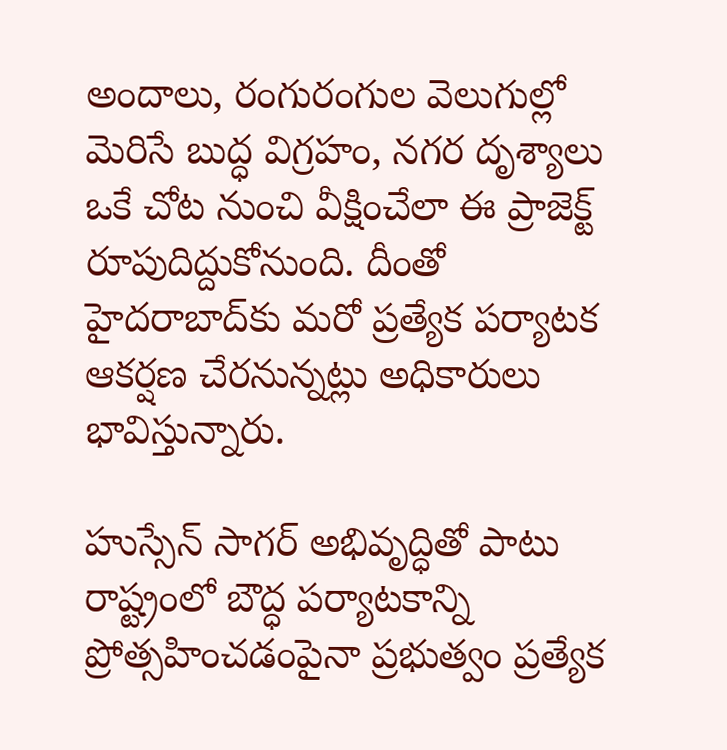అందాలు, రంగురంగుల వెలుగుల్లో మెరిసే బుద్ధ విగ్రహం, నగర దృశ్యాలు ఒకే చోట నుంచి వీక్షించేలా ఈ ప్రాజెక్ట్ రూపుదిద్దుకోనుంది. దీంతో హైదరాబాద్‌కు మరో ప్రత్యేక పర్యాటక ఆకర్షణ చేరనున్నట్లు అధికారులు భావిస్తున్నారు.

హుస్సేన్ సాగర్ అభివృద్ధితో పాటు రాష్ట్రంలో బౌద్ధ పర్యాటకాన్ని ప్రోత్సహించడంపైనా ప్రభుత్వం ప్రత్యేక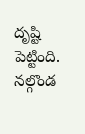దృష్టి పెట్టింది. నల్గొండ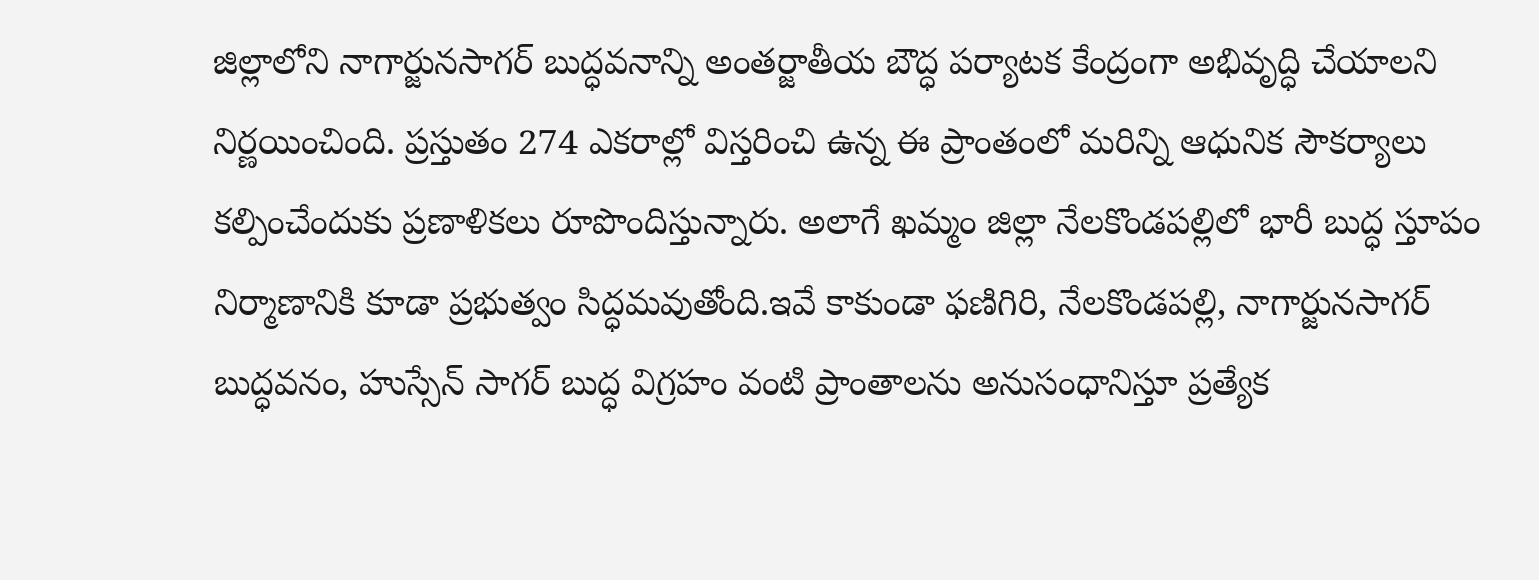జిల్లాలోని నాగార్జునసాగర్ బుద్ధవనాన్ని అంతర్జాతీయ బౌద్ధ పర్యాటక కేంద్రంగా అభివృద్ధి చేయాలని నిర్ణయించింది. ప్రస్తుతం 274 ఎకరాల్లో విస్తరించి ఉన్న ఈ ప్రాంతంలో మరిన్ని ఆధునిక సౌకర్యాలు కల్పించేందుకు ప్రణాళికలు రూపొందిస్తున్నారు. అలాగే ఖమ్మం జిల్లా నేలకొండపల్లిలో భారీ బుద్ధ స్తూపం నిర్మాణానికి కూడా ప్రభుత్వం సిద్ధమవుతోంది.ఇవే కాకుండా ఫణిగిరి, నేలకొండపల్లి, నాగార్జునసాగర్ బుద్ధవనం, హుస్సేన్ సాగర్ బుద్ధ విగ్రహం వంటి ప్రాంతాలను అనుసంధానిస్తూ ప్రత్యేక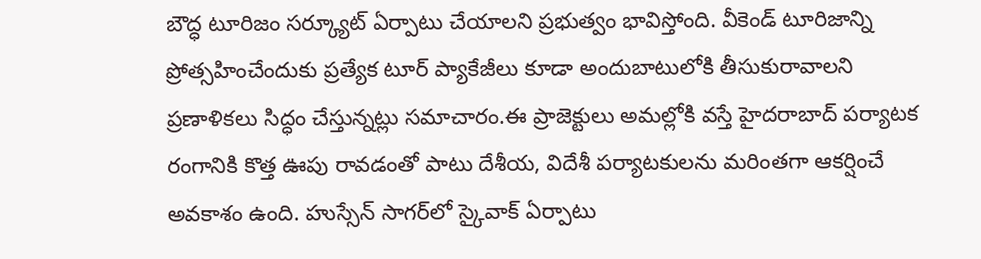బౌద్ధ టూరిజం సర్క్యూట్ ఏర్పాటు చేయాలని ప్రభుత్వం భావిస్తోంది. వీకెండ్ టూరిజాన్ని ప్రోత్సహించేందుకు ప్రత్యేక టూర్ ప్యాకేజీలు కూడా అందుబాటులోకి తీసుకురావాలని ప్రణాళికలు సిద్ధం చేస్తున్నట్లు సమాచారం.ఈ ప్రాజెక్టులు అమల్లోకి వస్తే హైదరాబాద్ పర్యాటక రంగానికి కొత్త ఊపు రావడంతో పాటు దేశీయ, విదేశీ పర్యాటకులను మరింతగా ఆకర్షించే అవకాశం ఉంది. హుస్సేన్ సాగర్‌లో స్కైవాక్ ఏర్పాటు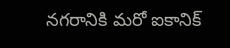నగరానికి మరో ఐకానిక్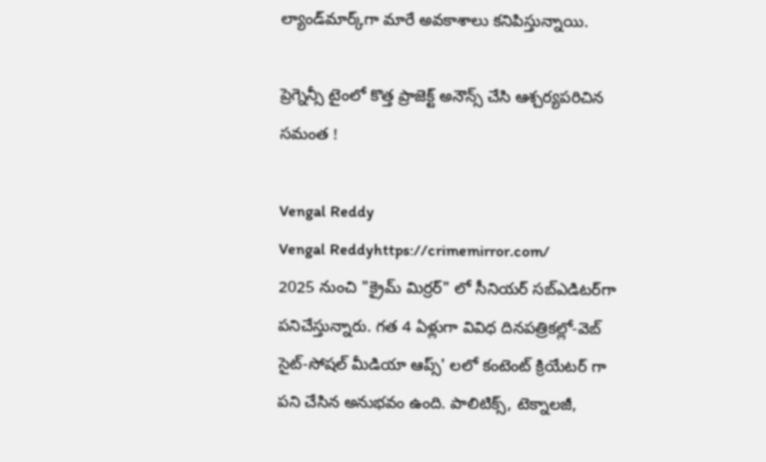ల్యాండ్‌మార్క్‌గా మారే అవకాశాలు కనిపిస్తున్నాయి.

ప్రెగ్నెన్సీ టైంలో కొత్త ప్రాజెక్ట్ అనౌన్స్ చేసి ఆశ్చర్యపరిచిన సమంత !

Vengal Reddy
Vengal Reddyhttps://crimemirror.com/
2025 నుంచి "క్రైమ్ మిర్రర్" లో సీనియర్ సబ్‌ఎడిటర్‌గా పనిచేస్తున్నారు. గత 4 ఏళ్లుగా వివిధ దినపత్రికల్లో-వెబ్ సైట్-సోషల్ మీడియా ఆప్స్' లలో కంటెంట్ క్రియేటర్ గా పని చేసిన అనుభవం ఉంది. పాలిటిక్స్‌, టెక్నాలజీ,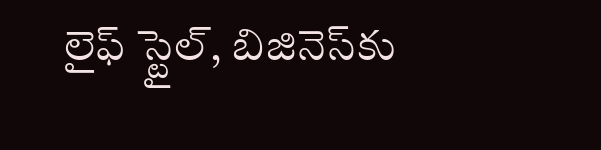లైఫ్‌ స్టైల్‌, బిజినెస్‌కు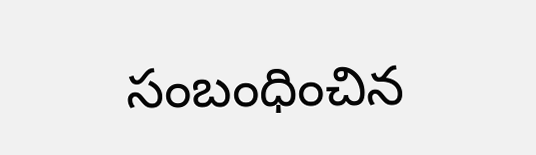సంబంధించిన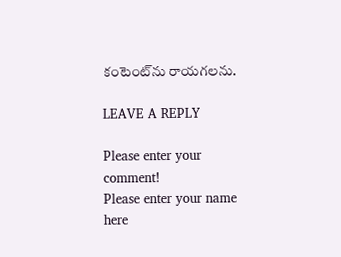కంటెంట్‌ను రాయగలను.

LEAVE A REPLY

Please enter your comment!
Please enter your name here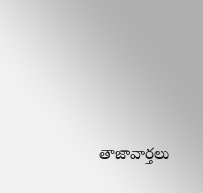తాజావార్తలు